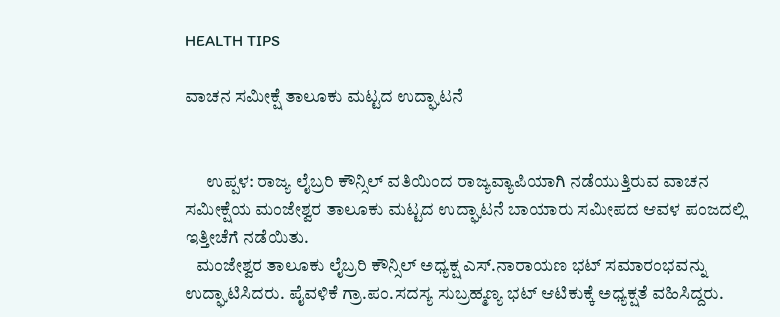HEALTH TIPS

ವಾಚನ ಸಮೀಕ್ಷೆ ತಾಲೂಕು ಮಟ್ಟದ ಉದ್ಘಾಟನೆ


      ಉಪ್ಪಳ: ರಾಜ್ಯ ಲೈಬ್ರರಿ ಕೌನ್ಸಿಲ್ ವತಿಯಿಂದ ರಾಜ್ಯವ್ಯಾಪಿಯಾಗಿ ನಡೆಯುತ್ತಿರುವ ವಾಚನ ಸಮೀಕ್ಷೆಯ ಮಂಜೇಶ್ವರ ತಾಲೂಕು ಮಟ್ಟದ ಉದ್ಘಾಟನೆ ಬಾಯಾರು ಸಮೀಪದ ಆವಳ ಪಂಜದಲ್ಲಿ ಇತ್ತೀಚೆಗೆ ನಡೆಯಿತು.
   ಮಂಜೇಶ್ವರ ತಾಲೂಕು ಲೈಬ್ರರಿ ಕೌನ್ಸಿಲ್ ಅಧ್ಯಕ್ಷ ಎಸ್.ನಾರಾಯಣ ಭಟ್ ಸಮಾರಂಭವನ್ನು ಉದ್ಘಾಟಿಸಿದರು. ಪೈವಳಿಕೆ ಗ್ರಾ.ಪಂ.ಸದಸ್ಯ ಸುಬ್ರಹ್ಮಣ್ಯ ಭಟ್ ಆಟಿಕುಕ್ಕೆ ಅಧ್ಯಕ್ಷತೆ ವಹಿಸಿದ್ದರು.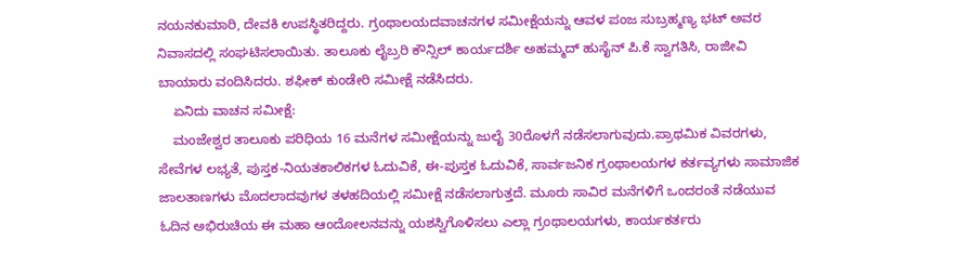ನಯನಕುಮಾರಿ, ದೇವಕಿ ಉಪಸ್ಥಿತರಿದ್ದರು. ಗ್ರಂಥಾಲಯದವಾಚನಗಳ ಸಮೀಕ್ಷೆಯನ್ನು ಆವಳ ಪಂಜ ಸುಬ್ರಹ್ಮಣ್ಯ ಭಟ್ ಅವರ ನಿವಾಸದಲ್ಲಿ ಸಂಘಟಿಸಲಾಯಿತು. ತಾಲೂಕು ಲೈಬ್ರರಿ ಕೌನ್ಸಿಲ್ ಕಾರ್ಯದರ್ಶಿ ಅಹಮ್ಮದ್ ಹುಸೈನ್ ಪಿ.ಕೆ ಸ್ವಾಗತಿಸಿ, ರಾಜೀವಿ ಬಾಯಾರು ವಂದಿಸಿದರು. ಶಫೀಕ್ ಕುಂಡೇರಿ ಸಮೀಕ್ಷೆ ನಡೆಸಿದರು.
    ಏನಿದು ವಾಚನ ಸಮೀಕ್ಷೆ:
    ಮಂಜೇಶ್ವರ ತಾಲೂಕು ಪರಿಧಿಯ 16 ಮನೆಗಳ ಸಮೀಕ್ಷೆಯನ್ನು ಜುಲೈ 30ರೊಳಗೆ ನಡೆಸಲಾಗುವುದು.ಪ್ರಾಥಮಿಕ ವಿವರಗಳು, ಸೇವೆಗಳ ಲಭ್ಯತೆ, ಪುಸ್ತಕ-ನಿಯತಕಾಲಿಕಗಳ ಓದುವಿಕೆ, ಈ-ಪುಸ್ತಕ ಓದುವಿಕೆ, ಸಾರ್ವಜನಿಕ ಗ್ರಂಥಾಲಯಗಳ ಕರ್ತವ್ಯಗಳು ಸಾಮಾಜಿಕ ಜಾಲತಾಣಗಳು ಮೊದಲಾದವುಗಳ ತಳಹದಿಯಲ್ಲಿ ಸಮೀಕ್ಷೆ ನಡೆಸಲಾಗುತ್ತದೆ. ಮೂರು ಸಾವಿರ ಮನೆಗಳಿಗೆ ಒಂದರಂತೆ ನಡೆಯುವ ಓದಿನ ಅಭಿರುಚಿಯ ಈ ಮಹಾ ಆಂದೋಲನವನ್ನು ಯಶಸ್ವಿಗೊಳಿಸಲು ಎಲ್ಲಾ ಗ್ರಂಥಾಲಯಗಳು, ಕಾರ್ಯಕರ್ತರು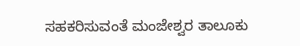ಸಹಕರಿಸುವಂತೆ ಮಂಜೇಶ್ವರ ತಾಲೂಕು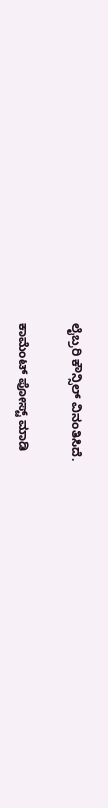ಲೈಬ್ರರಿ ಕೌನ್ಸಿಲ್ ವಿನಂತಿಸಿದೆ.

ಕಾಮೆಂಟ್‌‌ ಪೋಸ್ಟ್‌ ಮಾಡಿ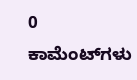0 ಕಾಮೆಂಟ್‌ಗಳು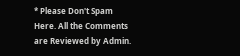* Please Don't Spam Here. All the Comments are Reviewed by Admin.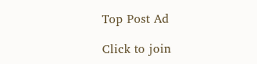Top Post Ad

Click to join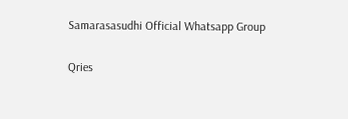Samarasasudhi Official Whatsapp Group

Qries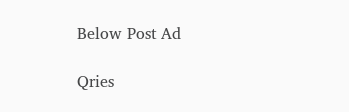Below Post Ad

Qries